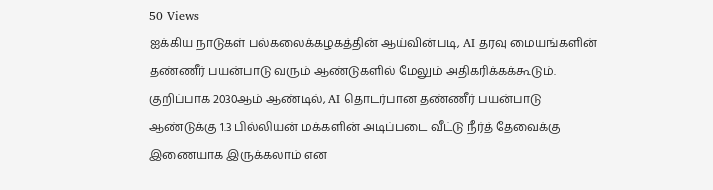50 Views
ஐக்கிய நாடுகள் பல்கலைக்கழகத்தின் ஆய்வின்படி, AI தரவு மையங்களின் தண்ணீர் பயன்பாடு வரும் ஆண்டுகளில் மேலும் அதிகரிக்கக்கூடும். குறிப்பாக 2030ஆம் ஆண்டில், AI தொடர்பான தண்ணீர் பயன்பாடு ஆண்டுக்கு 1.3 பில்லியன் மக்களின் அடிப்படை வீட்டு நீர்த் தேவைக்கு இணையாக இருக்கலாம் என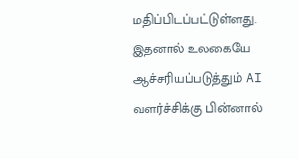மதிப்பிடப்பட்டுள்ளது.
இதனால் உலகையே ஆச்சரியப்படுத்தும் AI வளர்ச்சிக்கு பின்னால்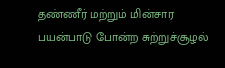தண்ணீர் மற்றும் மின்சார பயன்பாடு போன்ற சுற்றுச்சூழல்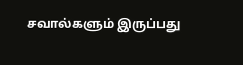சவால்களும் இருப்பது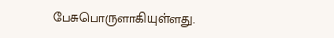பேசுபொருளாகியுள்ளது.